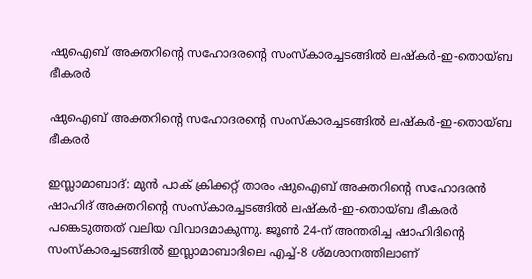ഷുഐബ് അക്തറിൻ്റെ സഹോദരൻ്റെ സംസ്കാരച്ചടങ്ങിൽ ലഷ്കർ-ഇ-തൊയ്ബ ഭീകരർ

ഷുഐബ് അക്തറിൻ്റെ സഹോദരൻ്റെ സംസ്കാരച്ചടങ്ങിൽ ലഷ്കർ-ഇ-തൊയ്ബ ഭീകരർ

ഇസ്ലാമാബാദ്: മുൻ പാക് ക്രിക്കറ്റ് താരം ഷുഐബ് അക്തറിന്റെ സഹോദരൻ ഷാഹിദ് അക്തറിന്റെ സംസ്കാരച്ചടങ്ങിൽ ലഷ്കർ-ഇ-തൊയ്ബ ഭീകരർ പങ്കെടുത്തത് വലിയ വിവാദമാകുന്നു. ജൂൺ 24-ന് അന്തരിച്ച ഷാഹിദിന്റെ സംസ്കാരച്ചടങ്ങിൽ ഇസ്ലാമാബാദിലെ എച്ച്-8 ശ്മശാനത്തിലാണ്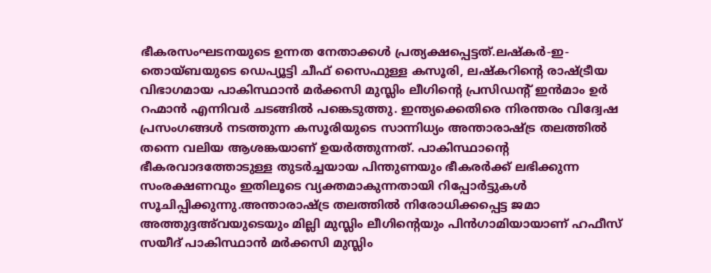ഭീകരസംഘടനയുടെ ഉന്നത നേതാക്കൾ പ്രത്യക്ഷപ്പെട്ടത്.ലഷ്കർ-ഇ-തൊയ്ബയുടെ ഡെപ്യൂട്ടി ചീഫ് സൈഫുള്ള കസൂരി, ലഷ്കറിന്റെ രാഷ്ട്രീയ വിഭാഗമായ പാകിസ്ഥാൻ മർക്കസി മുസ്ലിം ലീഗിന്റെ പ്രസിഡന്റ് ഇൻമാം ഉർ റഹ്മാൻ എന്നിവർ ചടങ്ങിൽ പങ്കെടുത്തു. ഇന്ത്യക്കെതിരെ നിരന്തരം വിദ്വേഷ പ്രസംഗങ്ങൾ നടത്തുന്ന കസൂരിയുടെ സാന്നിധ്യം അന്താരാഷ്ട്ര തലത്തിൽ തന്നെ വലിയ ആശങ്കയാണ് ഉയർത്തുന്നത്. പാകിസ്ഥാന്റെ ഭീകരവാദത്തോടുള്ള തുടർച്ചയായ പിന്തുണയും ഭീകരർക്ക് ലഭിക്കുന്ന സംരക്ഷണവും ഇതിലൂടെ വ്യക്തമാകുന്നതായി റിപ്പോർട്ടുകൾ സൂചിപ്പിക്കുന്നു.അന്താരാഷ്ട്ര തലത്തിൽ നിരോധിക്കപ്പെട്ട ജമാ അത്തുദ്ദഅ്‌വയുടെയും മില്ലി മുസ്ലിം ലീഗിന്റെയും പിൻഗാമിയായാണ് ഹഫീസ് സയീദ് പാകിസ്ഥാൻ മർക്കസി മുസ്ലിം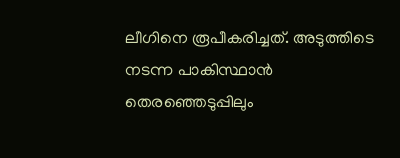ലീഗിനെ രൂപീകരിച്ചത്. അടുത്തിടെ നടന്ന പാകിസ്ഥാൻ തെരഞ്ഞെടുപ്പിലും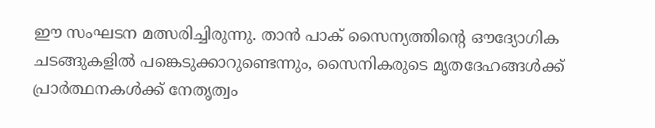ഈ സംഘടന മത്സരിച്ചിരുന്നു. താൻ പാക് സൈന്യത്തിന്റെ ഔദ്യോഗിക ചടങ്ങുകളിൽ പങ്കെടുക്കാറുണ്ടെന്നും, സൈനികരുടെ മൃതദേഹങ്ങൾക്ക് പ്രാർത്ഥനകൾക്ക് നേതൃത്വം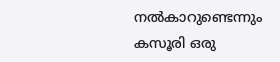നൽകാറുണ്ടെന്നും കസൂരി ഒരു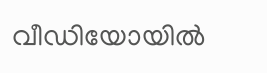വീഡിയോയിൽ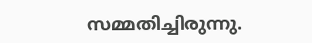സമ്മതിച്ചിരുന്നു.